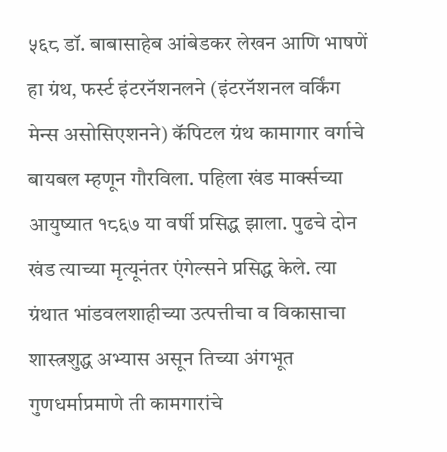५६८ डॉ. बाबासाहेब आंबेडकर लेखन आणि भाषणें
हा ग्रंथ, फर्स्ट इंटरनॅशनलने (इंटरनॅशनल वर्किंग मेन्स असोसिएशनने) कॅपिटल ग्रंथ कामागार वर्गाचे बायबल म्हणून गौरविला. पहिला खंड मार्क्सच्या आयुष्यात १८६७ या वर्षी प्रसिद्ध झाला. पुढचे दोन खंड त्याच्या मृत्यूनंतर एंगेल्सने प्रसिद्ध केले. त्या ग्रंथात भांडवलशाहीच्या उत्पत्तीचा व विकासाचा शास्त्रशुद्ध अभ्यास असून तिच्या अंगभूत गुणधर्माप्रमाणे ती कामगारांचे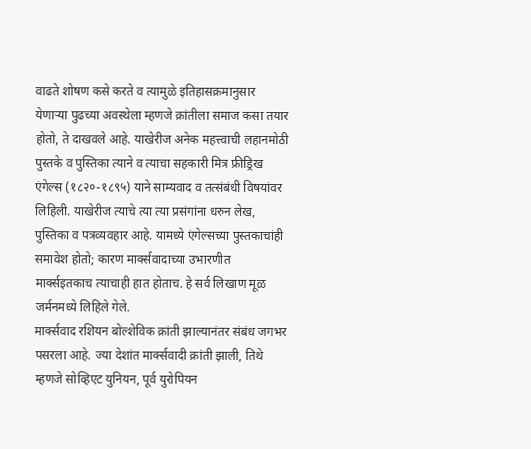वाढते शोषण कसे करते व त्यामुळे इतिहासक्रमानुसार येणाऱ्या पुढच्या अवस्थेला म्हणजे क्रांतीला समाज कसा तयार होतो, ते दाखवले आहे. याखेरीज अनेक महत्त्वाची लहानमोठी पुस्तके व पुस्तिका त्याने व त्याचा सहकारी मित्र फ्रीड्रिख एंगेल्स (१८२०-१८९५) याने साम्यवाद व तत्संबंधी विषयांवर लिहिली. याखेरीज त्याचे त्या त्या प्रसंगांना धरुन लेख, पुस्तिका व पत्रव्यवहार आहे. यामध्ये एंगेल्सच्या पुस्तकाचांही समावेश होतो; कारण मार्क्सवादाच्या उभारणीत मार्क्सइतकाच त्याचाही हात होताच. हे सर्व लिखाण मूळ जर्मनमध्ये लिहिले गेले.
मार्क्सवाद रशियन बोल्शेविक क्रांती झाल्यानंतर संबंध जगभर पसरला आहे. ज्या देशांत मार्क्सवादी क्रांती झाली, तिथे म्हणजे सोव्हिएट युनियन, पूर्व युरोपियन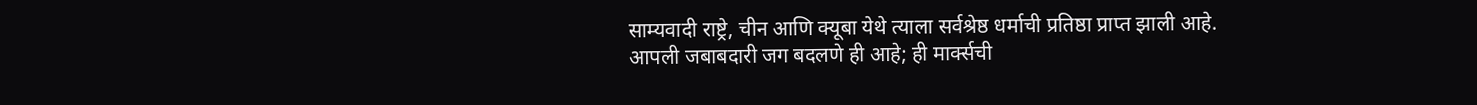साम्यवादी राष्ट्रे, चीन आणि क्यूबा येथे त्याला सर्वश्रेष्ठ धर्माची प्रतिष्ठा प्राप्त झाली आहे.
आपली जबाबदारी जग बदलणे ही आहे; ही मार्क्सची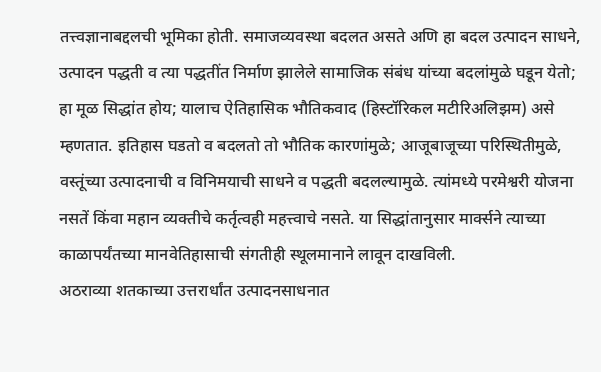तत्त्वज्ञानाबद्दलची भूमिका होती. समाजव्यवस्था बदलत असते अणि हा बदल उत्पादन साधने, उत्पादन पद्धती व त्या पद्धतींत निर्माण झालेले सामाजिक संबंध यांच्या बदलांमुळे घडून येतो; हा मूळ सिद्धांत होय; यालाच ऐतिहासिक भौतिकवाद (हिस्टॉरिकल मटीरिअलिझम) असे म्हणतात. इतिहास घडतो व बदलतो तो भौतिक कारणांमुळे; आजूबाजूच्या परिस्थितीमुळे, वस्तूंच्या उत्पादनाची व विनिमयाची साधने व पद्धती बदलल्यामुळे. त्यांमध्ये परमेश्वरी योजना नसतें किंवा महान व्यक्तीचे कर्तृत्वही महत्त्वाचे नसते. या सिद्धांतानुसार मार्क्सने त्याच्या काळापर्यंतच्या मानवेतिहासाची संगतीही स्थूलमानाने लावून दाखविली.
अठराव्या शतकाच्या उत्तरार्धांत उत्पादनसाधनात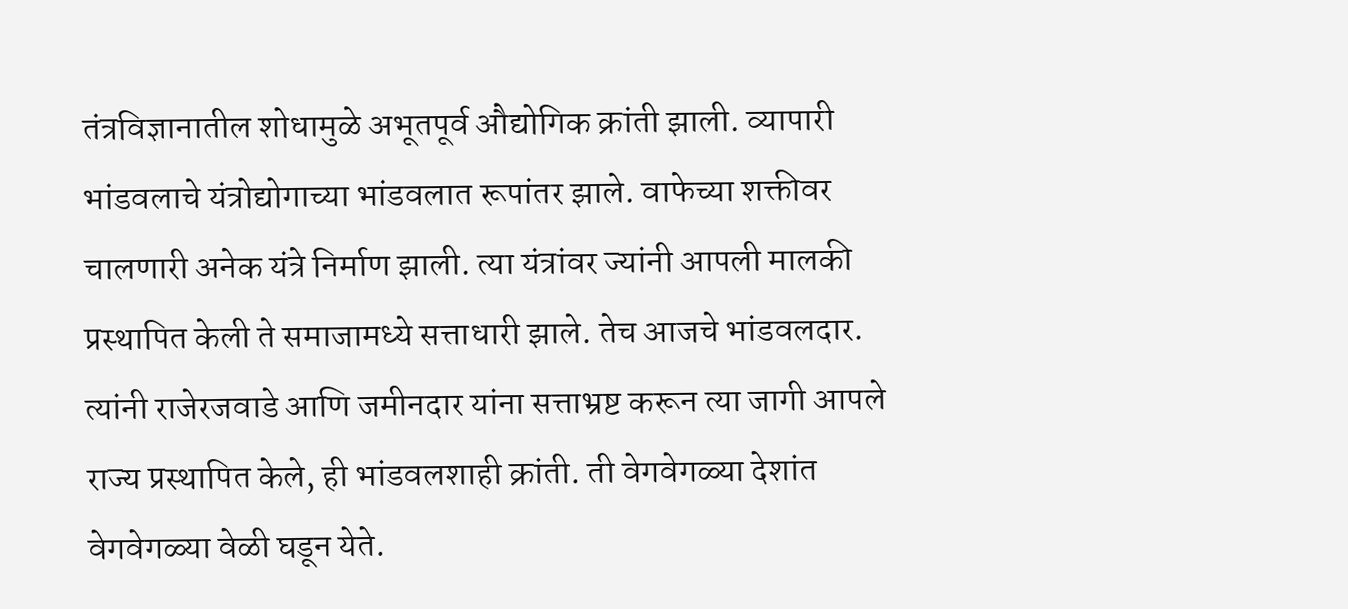तंत्रविज्ञानातील शोधामुळे अभूतपूर्व औद्योगिक क्रांती झाली. व्यापारी भांडवलाचे यंत्रोद्योगाच्या भांडवलात रूपांतर झाले. वाफेच्या शक्तीवर चालणारी अनेक यंत्रे निर्माण झाली. त्या यंत्रांवर ज्यांनी आपली मालकी प्रस्थापित केली ते समाजामध्ये सत्ताधारी झाले. तेच आजचे भांडवलदार. त्यांनी राजेरजवाडे आणि जमीनदार यांना सत्ताभ्रष्ट करून त्या जागी आपले राज्य प्रस्थापित केले, ही भांडवलशाही क्रांती. ती वेगवेगळ्या देशांत वेगवेगळ्या वेळी घडून येते.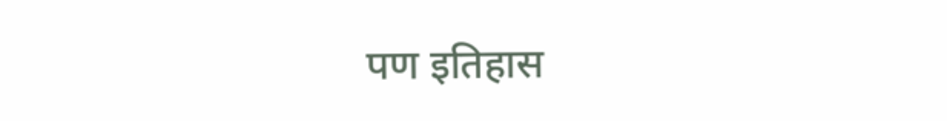पण इतिहास